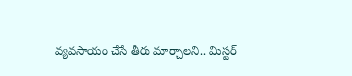వ్యవసాయం చేసే తీరు మార్చాలని.. మిస్టర్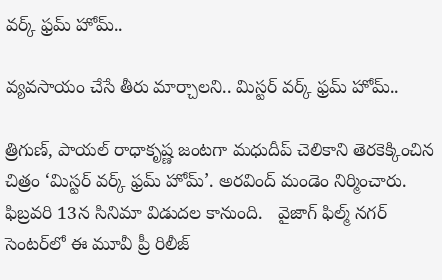వర్క్ ఫ్రమ్ హోమ్..

వ్యవసాయం చేసే తీరు మార్చాలని.. మిస్టర్ వర్క్ ఫ్రమ్ హోమ్..

త్రిగుణ్, పాయల్ రాధాకృష్ణ జంటగా మధుదీప్ చెలికాని తెరకెక్కించిన చిత్రం ‘మిస్టర్‌‌‌‌ వర్క్ ఫ్రమ్ హోమ్‌‌’. అరవింద్ మండెం నిర్మించారు. ఫిబ్రవరి 13న సినిమా విడుదల కానుంది.   వైజాగ్‌‌ ఫిల్మ్ నగర్ సెంటర్‌‌‌‌లో ఈ మూవీ ప్రీ రిలీజ్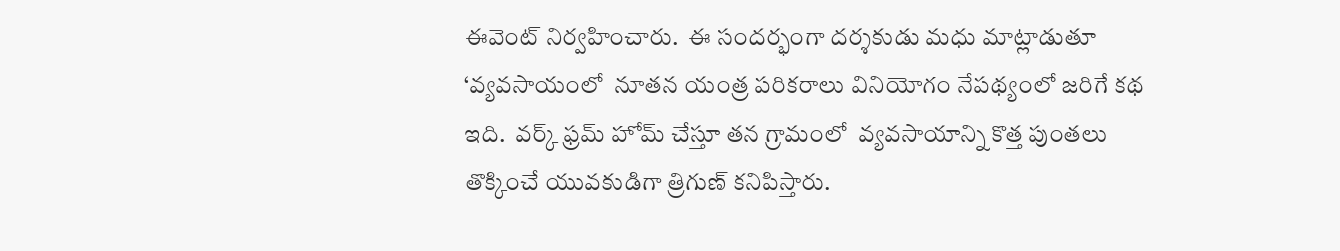ఈవెంట్‌‌ నిర్వహించారు.  ఈ సందర్భంగా దర్శకుడు మధు మాట్లాడుతూ ‘వ్యవసాయంలో  నూతన యంత్ర పరికరాలు వినియోగం నేపథ్యంలో జరిగే కథ ఇది.  వర్క్ ఫ్రమ్ హోమ్ చేస్తూ తన గ్రామంలో  వ్యవసాయాన్ని కొత్త పుంతలు తొక్కించే యువకుడిగా త్రిగుణ్‌‌ కనిపిస్తారు.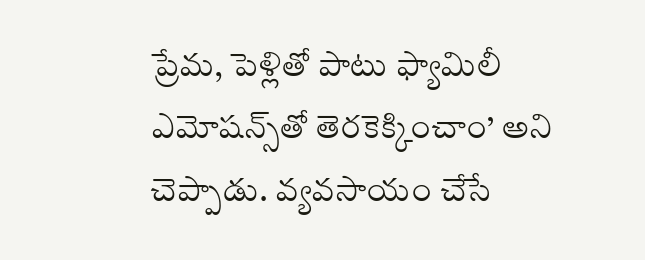ప్రేమ, పెళ్లితో పాటు ఫ్యామిలీ ఎమోషన్స్‌‌తో తెరకెక్కించాం’ అని చెప్పాడు. వ్యవసాయం చేసే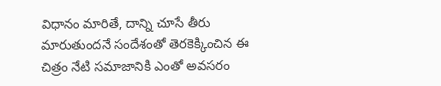విధానం మారితే, దాన్ని చూసే తీరు మారుతుందనే సందేశంతో తెరకెక్కించిన ఈ చిత్రం నేటి సమాజానికి ఎంతో అవసరం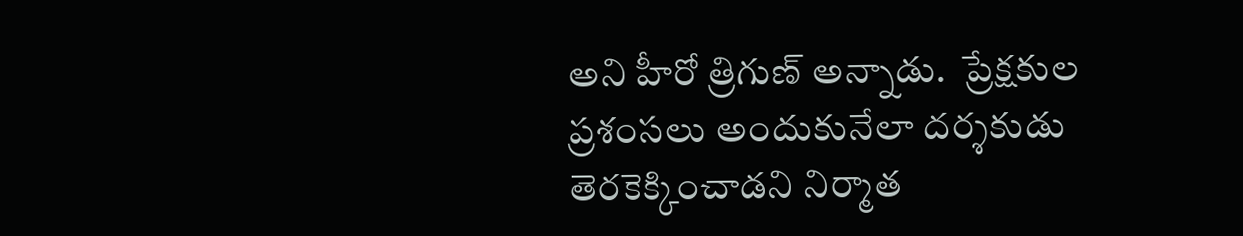అని హీరో త్రిగుణ్ అన్నాడు.  ప్రేక్షకుల ప్రశంసలు అందుకునేలా దర్శకుడు తెరకెక్కించాడని నిర్మాత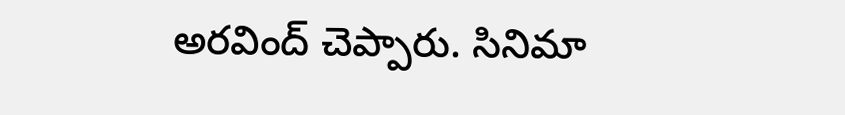అరవింద్‌‌ చెప్పారు. సినిమా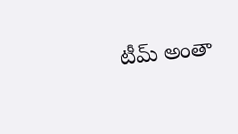టీమ్ అంతా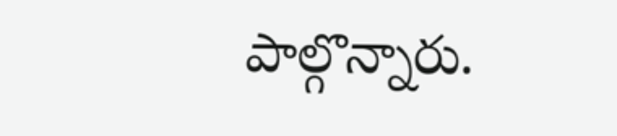పాల్గొన్నారు.